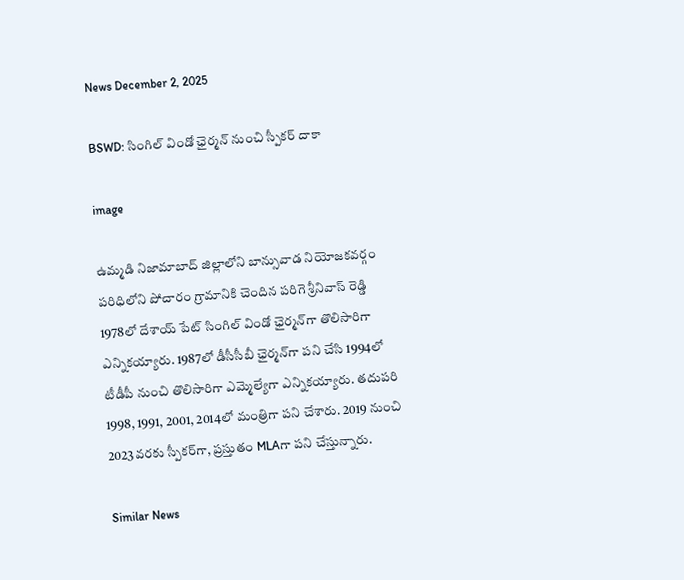News December 2, 2025

BSWD: సింగిల్ విండో ఛైర్మన్ నుంచి స్పీకర్ దాకా

image

ఉమ్మడి నిజామాబాద్ జిల్లాలోని బాన్సువాడ నియోజకవర్గం పరిధిలోని పోచారం గ్రామానికి చెందిన పరిగె శ్రీనివాస్ రెడ్డి 1978లో దేశాయ్ పేట్ సింగిల్ విండో ఛైర్మన్‌గా తొలిసారిగా ఎన్నికయ్యారు. 1987లో డీసీసీబీ ఛైర్మన్‌గా పని చేసి 1994లో టీడీపీ నుంచి తొలిసారిగా ఎమ్మెల్యేగా ఎన్నికయ్యారు. తదుపరి 1998, 1991, 2001, 2014లో మంత్రిగా పని చేశారు. 2019 నుంచి 2023వరకు స్పీకర్‌గా, ప్రస్తుతం MLAగా పని చేస్తున్నారు.

Similar News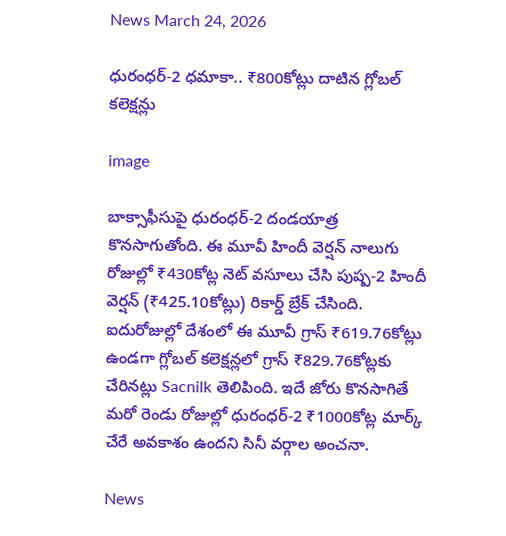News March 24, 2026

ధురంధర్-2 ధమాకా.. ₹800కోట్లు దాటిన గ్లోబల్ కలెక్షన్లు

image

బాక్సాఫీసుపై ధురంధర్-2 దండయాత్ర కొనసాగుతోంది. ఈ మూవీ హిందీ వెర్షన్ నాలుగు రోజుల్లో ₹430కోట్ల నెట్ వసూలు చేసి పుష్ప-2 హిందీ వెర్షన్ (₹425.10కోట్లు) రికార్డ్ బ్రేక్ చేసింది. ఐదురోజుల్లో దేశంలో ఈ మూవీ గ్రాస్ ₹619.76కోట్లు ఉండగా గ్లోబల్ కలెక్షన్లలో గ్రాస్ ₹829.76కోట్లకు చేరినట్లు Sacnilk తెలిపింది. ఇదే జోరు కొనసాగితే మరో రెండు రోజుల్లో ధురంధర్-2 ₹1000కోట్ల మార్క్ చేరే అవకాశం ఉందని సినీ వర్గాల అంచనా.

News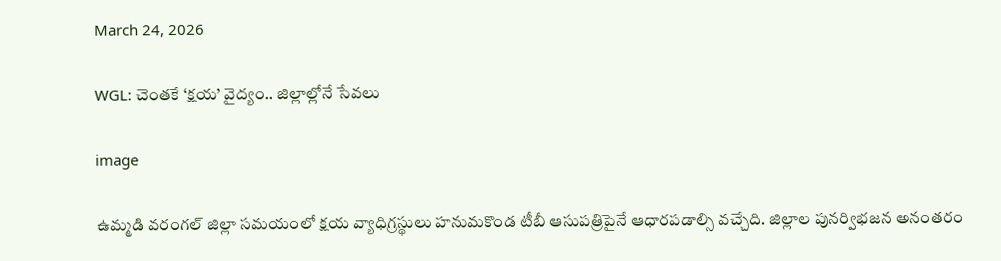March 24, 2026

WGL: చెంతకే ‘క్షయ’ వైద్యం.. జిల్లాల్లోనే సేవలు

image

ఉమ్మడి వరంగల్ జిల్లా సమయంలో క్షయ వ్యాధిగ్రస్థులు హనుమకొండ టీబీ ఆసుపత్రిపైనే ఆధారపడాల్సి వచ్చేది. జిల్లాల పునర్విభజన అనంతరం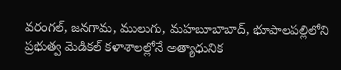వరంగల్, జనగామ, ములుగు, మహబూబాబాద్, భూపాలపల్లిలోని ప్రభుత్వ మెడికల్ కళాశాలల్లోనే అత్యాధునిక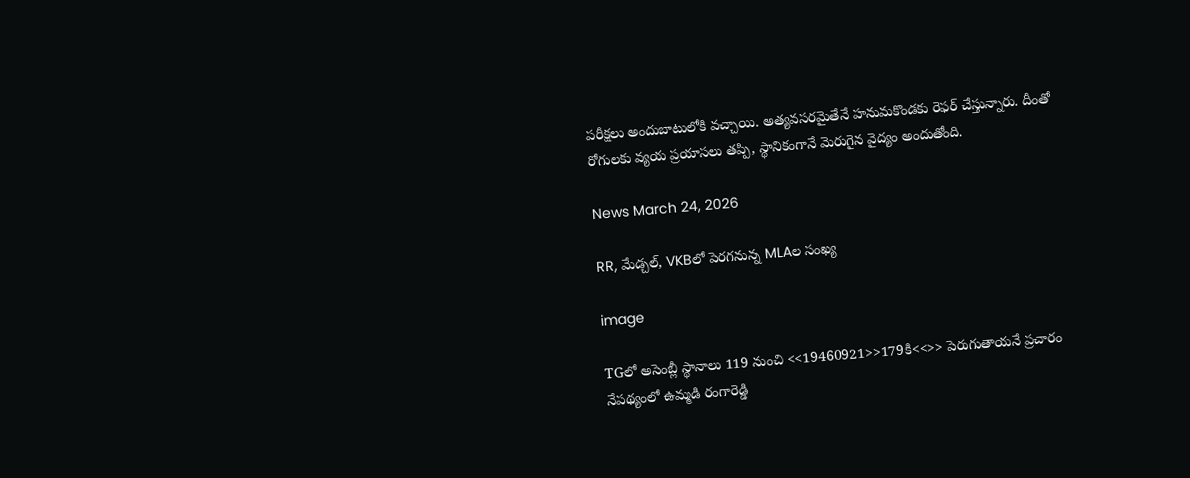పరీక్షలు అందుబాటులోకి వచ్చాయి. అత్యవసరమైతేనే హనుమకొండకు రెఫర్ చేస్తున్నారు. దీంతో రోగులకు వ్యయ ప్రయాసలు తప్పి, స్థానికంగానే మెరుగైన వైద్యం అందుతోంది.

News March 24, 2026

RR, మేడ్చల్‌, VKBలో పెరగనున్న MLAల సంఖ్య

image

TGలో అసెంబ్లీ స్థానాలు 119 నుంచి <<19460921>>179కి<<>> పెరుగుతాయనే ప్రచారం నేపథ్యంలో ఉమ్మడి రంగారెడ్డి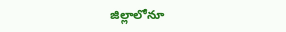జిల్లాలోనూ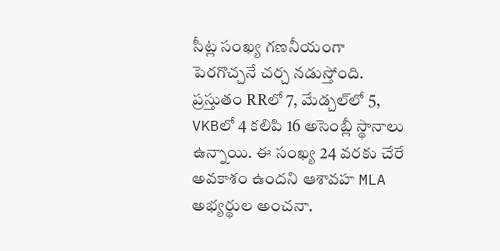సీట్ల సంఖ్య గణనీయంగా పెరగొచ్చనే చర్చ నడుస్తోంది. ప్రస్తుతం RRలో 7, మేడ్చల్‌లో 5, VKBలో 4 కలిపి 16 అసెంబ్లీ స్థానాలు ఉన్నాయి. ఈ సంఖ్య 24 వరకు చేరే అవకాశం ఉందని ఆశావహ MLA అభ్యర్థుల అంచనా.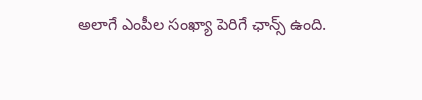అలాగే ఎంపీల సంఖ్యా పెరిగే ఛాన్స్ ఉంది.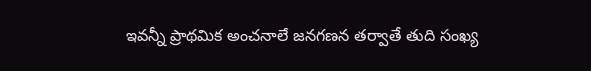ఇవన్నీ ప్రాథమిక అంచనాలే జనగణన తర్వాతే తుది సంఖ్య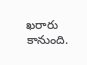ఖరారు కానుంది.